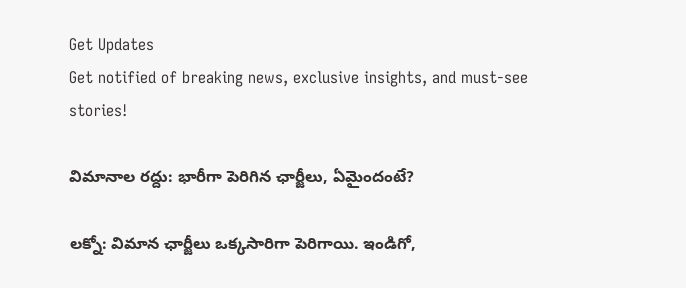Get Updates
Get notified of breaking news, exclusive insights, and must-see stories!

విమానాల రద్దు: భారీగా పెరిగిన ఛార్జీలు, ఏమైందంటే?

లక్నో: విమాన ఛార్జీలు ఒక్కసారిగా పెరిగాయి. ఇండిగో,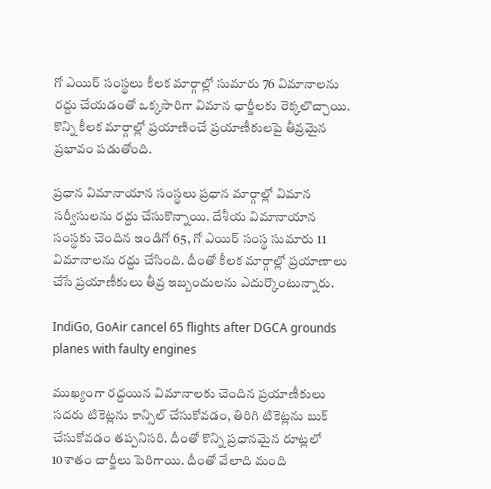గో ఎయిర్ సంస్థలు కీలక మార్గాల్లో సుమారు 76 విమానాలను రద్దు చేయడంతో ఒక్కసారిగా విమాన ఛార్జీలకు రెక్కలొచ్చాయి. కొన్ని కీలక మార్గాల్లో ప్రయాణించే ప్రయాణీకులపై తీవ్రమైన ప్రభావం పడుతోంది.

ప్రధాన విమానాయాన సంస్థలు ప్రధాన మార్గాల్లో విమాన సర్వీసులను రద్దు చేసుకొన్నాయి. దేశీయ విమానాయాన సంస్థకు చెందిన ఇండిగో 65, గో ఎయిర్ సంస్థ సుమారు 11 విమానాలను రద్దు చేసింది. దీంతో కీలక మార్గాల్లో ప్రయాణాలు చేసే ప్రయాణీకులు తీవ్ర ఇబ్బందులను ఎదుర్కొంటున్నారు.

IndiGo, GoAir cancel 65 flights after DGCA grounds planes with faulty engines

ముఖ్యంగా రద్దయిన విమానాలకు చెందిన ప్రయాణీకులు సదరు టికెట్లను కాన్సిల్‌ చేసుకోవడం, తిరిగి టికెట్లను బుక్‌ చేసుకోవడం తప్పనిసరి. దీంతో కొన్ని ప్రధానమైన రూట్లలో 10శాతం చార్జీలు పెరిగాయి. దీంతో వేలాది మంది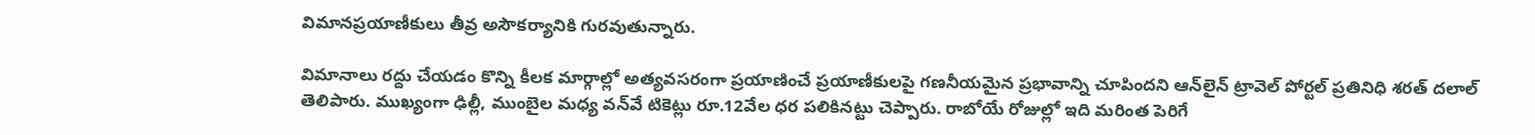విమానప్రయాణీకులు తీవ్ర అసౌకర్యానికి గురవుతున్నారు.

విమానాలు రద్దు చేయడం కొన్ని కీలక మార్గాల్లో అత్యవసరంగా ప్రయాణించే ప్రయాణీకులపై గణనీయమైన ప్రభావాన్ని చూపిందని ఆన్‌లైన్‌ ట్రావెల్‌ పోర్టల్‌ ప్రతినిధి శరత్‌ దలాల్‌ తెలిపారు. ముఖ్యంగా ఢిల్లీ, ముంబైల మధ్య వన్‌వే టికెట్లు రూ.12వేల ధర పలికినట్టు చెప్పారు. రాబోయే రోజుల్లో ఇది మరింత పెరిగే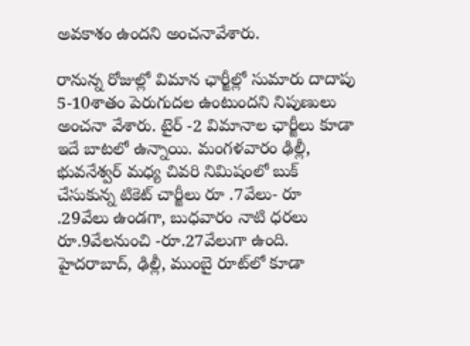అవకాశం ఉందని అంచనావేశారు.

రానున్న రోజుల్లో విమాన ఛార్జీల్లో సుమారు దాదాపు 5-10శాతం పెరుగుదల ఉంటుందని నిపుణులు అంచనా వేశారు. టైర్ -2 విమానాల ఛార్జీలు కూడా ఇదే బాటలో ఉన్నాయి. మంగళవారం ఢిల్లీ, భువనేశ్వర్ మధ్య చివరి నిమిషంలో బుక్‌ చేసుకున్న టికెట్‌ చార్జీలు రూ .7వేలు- రూ .29వేలు ఉండగా, బుధవారం నాటి ధరలు రూ.9వేలనుంచి -రూ.27వేలుగా ఉంది. హైదరాబాద్‌, ఢిల్లీ, ముంబై రూట్‌లో కూడా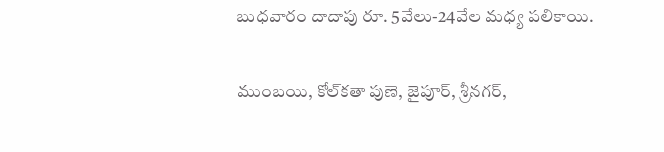బుధవారం దాదాపు రూ. 5వేలు-24వేల మధ్య పలికాయి.

ముంబయి, కోల్‌కతా పుణె, జైపూర్, శ్రీనగర్,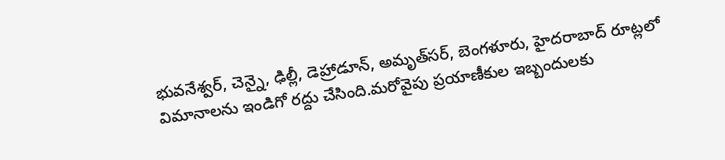భువనేశ్వర్, చెన్నై, ఢిల్లీ, డెహ్రాడూన్, అమృత్‌సర్‌, బెంగళూరు, హైదరాబాద్‌ రూట్లలో విమానాలను ఇండిగో రద్దు చేసింది.మరోవైపు ప్రయాణీకుల ఇబ్బందులకు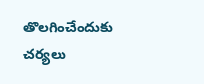తొలగించేందుకు చర్యలు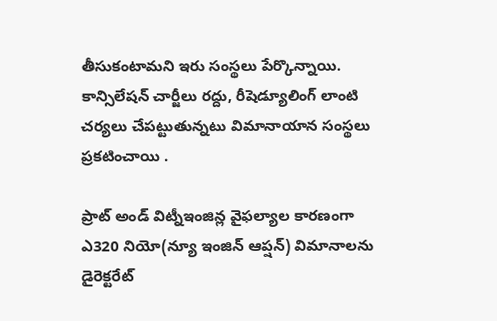తీసుకంటామని ఇరు సంస్థలు పేర్కొన్నాయి. కాన్సిలేషన్‌ చార్జీలు రద్దు, రీషెడ్యూలింగ్‌ లాంటి చర్యలు చేపట్టుతున్నటు విమానాయాన సంస్థలు ప్రకటించాయి .

ప్రాట్‌ అండ్‌ విట్నీఇంజిన్ల వైఫల్యాల కారణంగా ఎ320 నియో(న్యూ ఇంజిన్‌ ఆప్షన్‌) విమానాలను డైరెక్టరేట్‌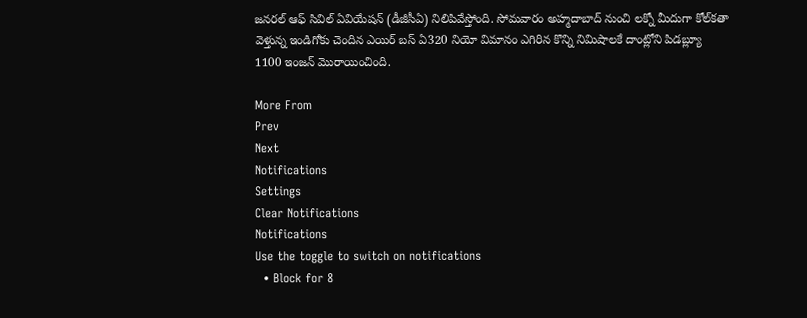జనరల్‌ ఆఫ్‌ సివిల్‌ ఏవియేషన్‌ (డీజీసీఏ) నిలిపివేస్తోంది. సోమవారం అహ్మదాబాద్‌ నుంచి లక్నో మీదుగా కోల్‌కతా వెళ్తున్న ఇండిగోకు చెందిన ఎయిర్‌ బస్‌ ఏ320 నియో విమానం ఎగిరిన కొన్ని నిమిషాలకే దాంట్లోని పిడబ్ల్యూ 1100 ఇంజన్‌ మొరాయించింది.

More From
Prev
Next
Notifications
Settings
Clear Notifications
Notifications
Use the toggle to switch on notifications
  • Block for 8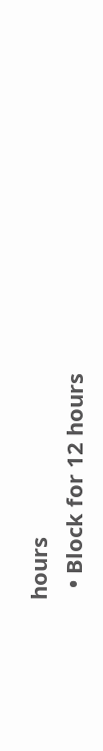hours
  • Block for 12 hours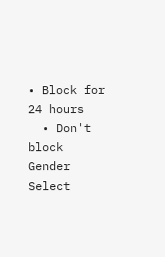• Block for 24 hours
  • Don't block
Gender
Select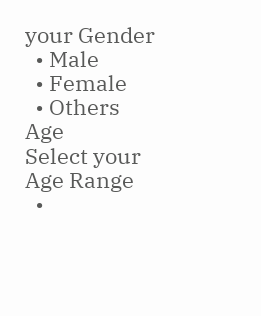your Gender
  • Male
  • Female
  • Others
Age
Select your Age Range
  •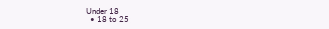Under 18
  • 18 to 25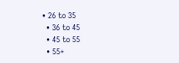• 26 to 35
  • 36 to 45
  • 45 to 55
  • 55+